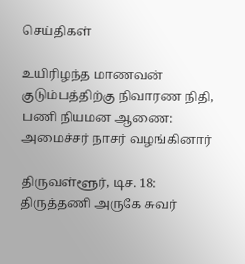செய்திகள்

உயிரிழந்த மாணவன் குடும்பத்திற்கு நிவாரண நிதி, பணி நியமன ஆணை: அமைச்சர் நாசர் வழங்கினார்

திருவள்ளூர், டிச. 18: திருத்தணி அருகே சுவர்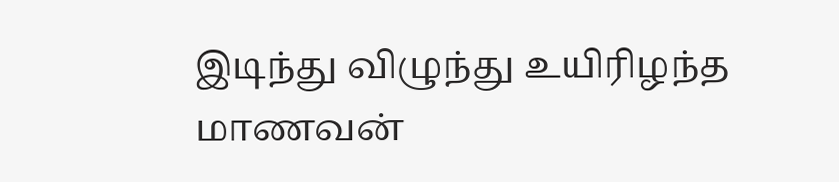இடிந்து விழுந்து உயிரிழந்த மாணவன்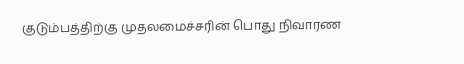குடும்பத்திற்கு முதலமைச்சரின் பொது நிவாரண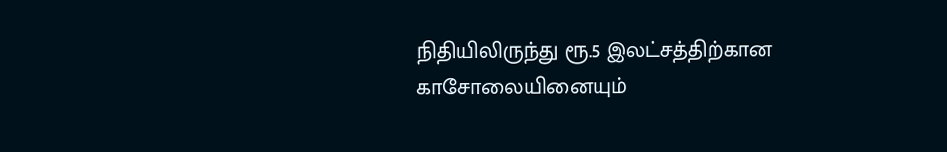நிதியிலிருந்து ரூ.5 இலட்சத்திற்கான காசோலையினையும்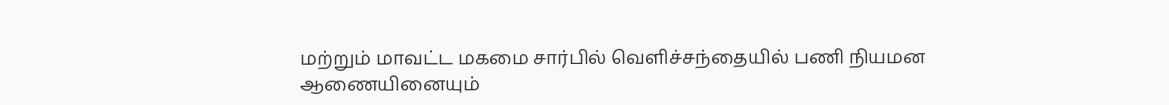மற்றும் மாவட்ட மகமை சார்பில் வெளிச்சந்தையில் பணி நியமன ஆணையினையும்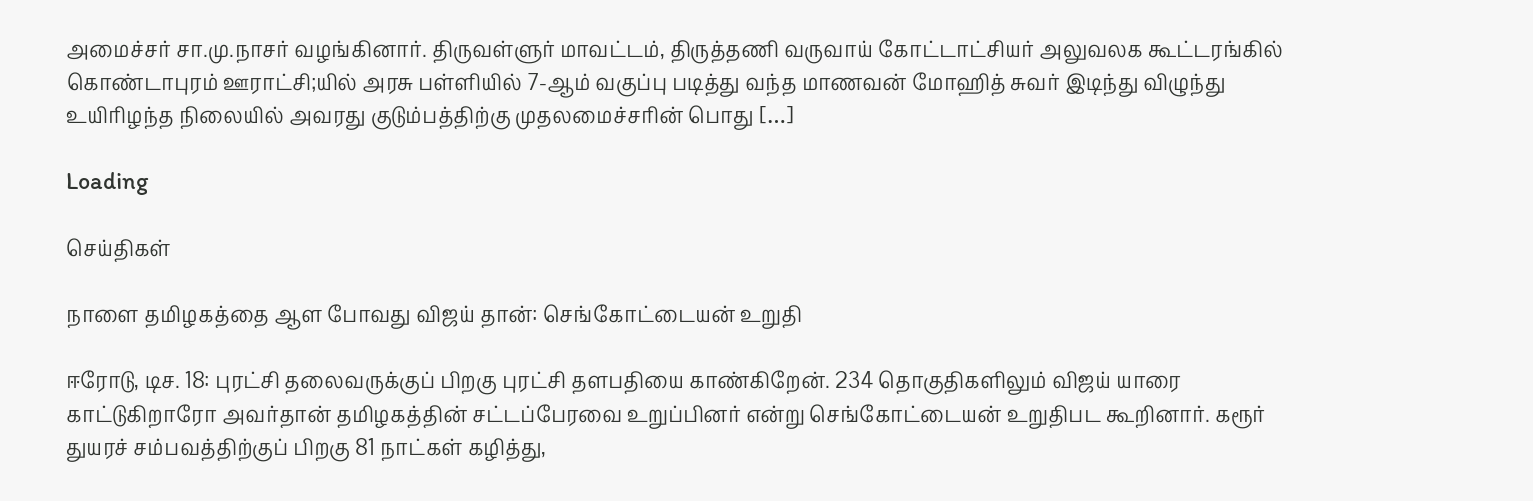அமைச்சர் சா.மு.நாசர் வழங்கினார். திருவள்ளுர் மாவட்டம், திருத்தணி வருவாய் கோட்டாட்சியர் அலுவலக கூட்டரங்கில் கொண்டாபுரம் ஊராட்சி;யில் அரசு பள்ளியில் 7-ஆம் வகுப்பு படித்து வந்த மாணவன் மோஹித் சுவர் இடிந்து விழுந்து உயிரிழந்த நிலையில் அவரது குடும்பத்திற்கு முதலமைச்சரின் பொது […]

Loading

செய்திகள்

நாளை தமிழகத்தை ஆள போவது விஜய் தான்: செங்கோட்டையன் உறுதி

ஈரோடு, டிச. 18: புரட்சி தலைவருக்குப் பிறகு புரட்சி தளபதியை காண்கிறேன். 234 தொகுதிகளிலும் விஜய் யாரை காட்டுகிறாரோ அவர்தான் தமிழகத்தின் சட்டப்பேரவை உறுப்பினர் என்று செங்கோட்டையன் உறுதிபட கூறினார். கரூர் துயரச் சம்பவத்திற்குப் பிறகு 81 நாட்கள் கழித்து,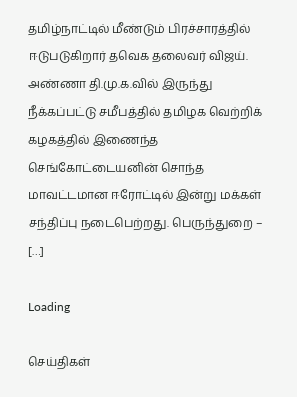தமிழ்நாட்டில் மீண்டும் பிரச்சாரத்தில் ஈடுபடுகிறார் தவெக தலைவர் விஜய். அண்ணா தி.மு.க.வில் இருந்து நீக்கப்பட்டு சமீபத்தில் தமிழக வெற்றிக் கழகத்தில் இணைந்த செங்கோட்டையனின் சொந்த மாவட்டமான ஈரோட்டில் இன்று மக்கள் சந்திப்பு நடைபெற்றது. பெருந்துறை – […]

Loading

செய்திகள்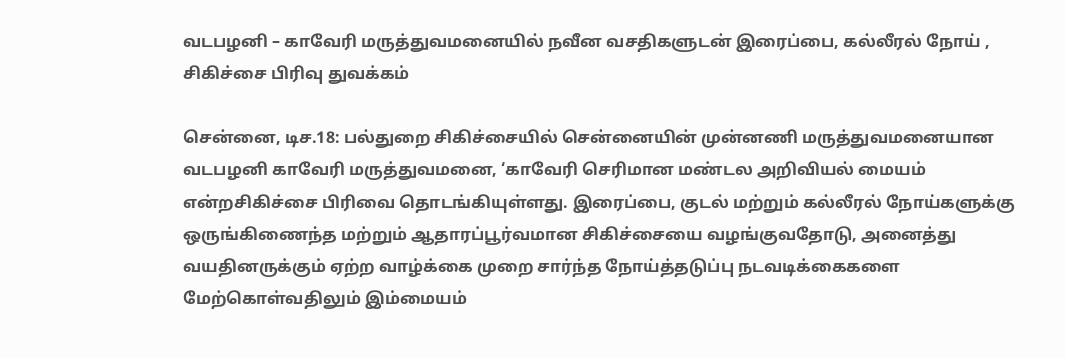வடபழனி – காவேரி மருத்துவமனையில் நவீன வசதிகளுடன் இரைப்பை, கல்லீரல் நோய் , சிகிச்சை பிரிவு துவக்கம்

சென்னை, டிச.18: பல்துறை சிகிச்சையில் சென்னையின் முன்னணி மருத்துவமனையான வடபழனி காவேரி மருத்துவமனை, ‘காவேரி செரிமான மண்டல அறிவியல் மையம் என்றசிகிச்சை பிரிவை தொடங்கியுள்ளது. இரைப்பை, குடல் மற்றும் கல்லீரல் நோய்களுக்கு ஒருங்கிணைந்த மற்றும் ஆதாரப்பூர்வமான சிகிச்சையை வழங்குவதோடு, அனைத்து வயதினருக்கும் ஏற்ற வாழ்க்கை முறை சார்ந்த நோய்த்தடுப்பு நடவடிக்கைகளை மேற்கொள்வதிலும் இம்மையம்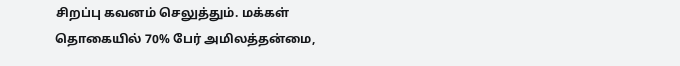சிறப்பு கவனம் செலுத்தும். மக்கள் தொகையில் 70% பேர் அமிலத்தன்மை,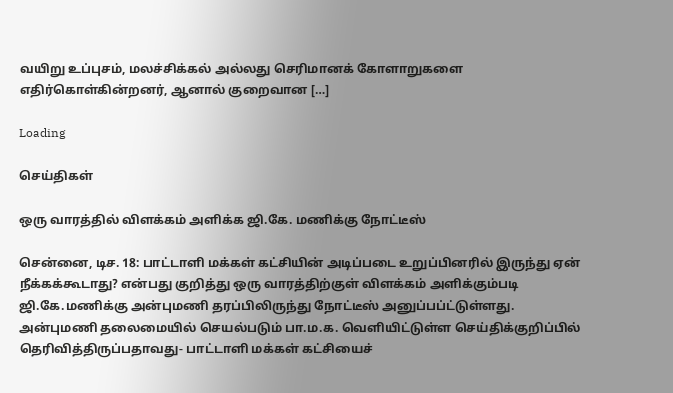வயிறு உப்புசம், மலச்சிக்கல் அல்லது செரிமானக் கோளாறுகளை எதிர்கொள்கின்றனர், ஆனால் குறைவான […]

Loading

செய்திகள்

ஒரு வாரத்தில் விளக்கம் அளிக்க ஜி.கே. மணிக்கு நோட்டீஸ்

சென்னை, டிச. 18: பாட்டாளி மக்கள் கட்சியின் அடிப்படை உறுப்பினரில் இருந்து ஏன் நீக்கக்கூடாது? என்பது குறித்து ஒரு வாரத்திற்குள் விளக்கம் அளிக்கும்படி ஜி.கே.மணிக்கு அன்புமணி தரப்பிலிருந்து நோட்டீஸ் அனுப்பப்ட்டுள்ளது. அன்புமணி தலைமையில் செயல்படும் பா.ம.க. வெளியிட்டுள்ள செய்திக்குறிப்பில் தெரிவித்திருப்பதாவது- பாட்டாளி மக்கள் கட்சியைச்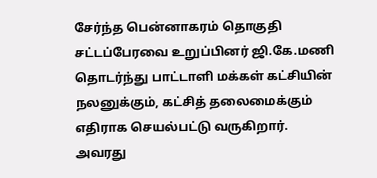சேர்ந்த பென்னாகரம் தொகுதி சட்டப்பேரவை உறுப்பினர் ஜி.கே.மணி தொடர்ந்து பாட்டாளி மக்கள் கட்சியின் நலனுக்கும், கட்சித் தலைமைக்கும் எதிராக செயல்பட்டு வருகிறார். அவரது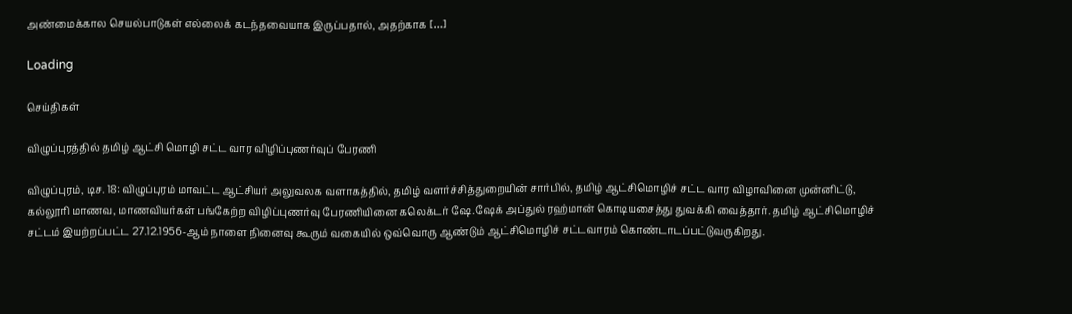அண்மைக்கால செயல்பாடுகள் எல்லைக் கடந்தவையாக இருப்பதால், அதற்காக […]

Loading

செய்திகள்

விழுப்புரத்தில் தமிழ் ஆட்சி மொழி சட்ட வார விழிப்புணர்வுப் பேரணி

விழுப்புரம், டிச. 18: விழுப்புரம் மாவட்ட ஆட்சியர் அலுவலக வளாகத்தில், தமிழ் வளர்ச்சித்துறையின் சார்பில், தமிழ் ஆட்சிமொழிச் சட்ட வார விழாவினை முன்னிட்டு, கல்லூரி மாணவ, மாணவியர்கள் பங்கேற்ற விழிப்புணர்வு பேரணியினை கலெக்டர் ஷே.ஷேக் அப்துல் ரஹ்மான் கொடியசைத்து துவக்கி வைத்தார். தமிழ் ஆட்சிமொழிச் சட்டம் இயற்றப்பட்ட 27.12.1956-ஆம் நாளை நினைவு கூரும் வகையில் ஒவ்வொரு ஆண்டும் ஆட்சிமொழிச் சட்டவாரம் கொண்டாடப்பட்டுவருகிறது.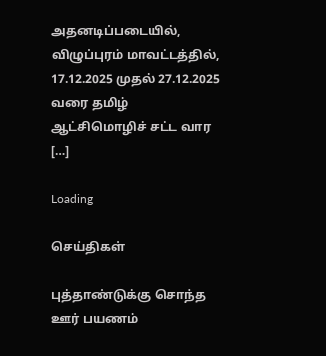அதனடிப்படையில், விழுப்புரம் மாவட்டத்தில், 17.12.2025 முதல் 27.12.2025 வரை தமிழ் ஆட்சிமொழிச் சட்ட வார […]

Loading

செய்திகள்

புத்தாண்டுக்கு சொந்த ஊர் பயணம்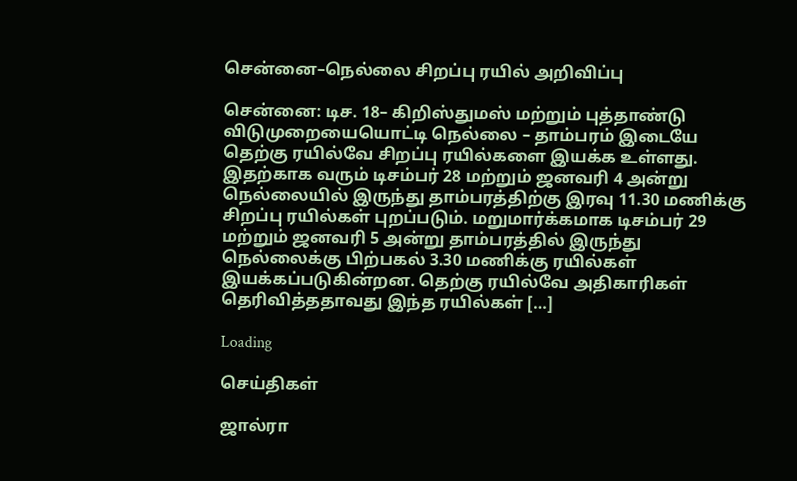சென்னை–நெல்லை சிறப்பு ரயில் அறிவிப்பு

சென்னை: டிச. 18– கிறிஸ்துமஸ் மற்றும் புத்தாண்டு விடுமுறையையொட்டி நெல்லை – தாம்பரம் இடையே தெற்கு ரயில்வே சிறப்பு ரயில்களை இயக்க உள்ளது. இதற்காக வரும் டிசம்பர் 28 மற்றும் ஜனவரி 4 அன்று நெல்லையில் இருந்து தாம்பரத்திற்கு இரவு 11.30 மணிக்கு சிறப்பு ரயில்கள் புறப்படும். மறுமார்க்கமாக டிசம்பர் 29 மற்றும் ஜனவரி 5 அன்று தாம்பரத்தில் இருந்து நெல்லைக்கு பிற்பகல் 3.30 மணிக்கு ரயில்கள் இயக்கப்படுகின்றன. தெற்கு ரயில்வே அதிகாரிகள் தெரிவித்ததாவது இந்த ரயில்கள் […]

Loading

செய்திகள்

ஜால்ரா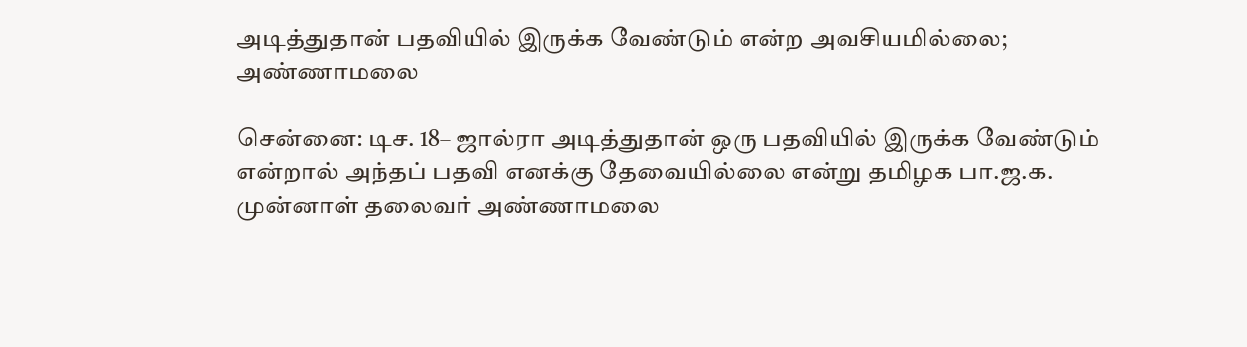அடித்துதான் பதவியில் இருக்க வேண்டும் என்ற அவசியமில்லை; அண்ணாமலை

சென்னை: டிச. 18– ஜால்ரா அடித்துதான் ஒரு பதவியில் இருக்க வேண்டும் என்றால் அந்தப் பதவி எனக்கு தேவையில்லை என்று தமிழக பா.ஜ.க. முன்னாள் தலைவர் அண்ணாமலை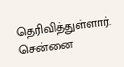தெரிவித்துள்ளார். சென்னை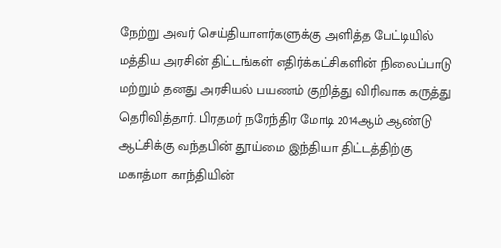நேற்று அவர் செய்தியாளர்களுக்கு அளித்த பேட்டியில் மத்திய அரசின் திட்டங்கள் எதிர்க்கட்சிகளின் நிலைப்பாடு மற்றும் தனது அரசியல் பயணம் குறித்து விரிவாக கருத்து தெரிவித்தார். பிரதமர் நரேந்திர மோடி 2014ஆம் ஆண்டு ஆட்சிக்கு வந்தபின் தூய்மை இந்தியா திட்டத்திற்கு மகாத்மா காந்தியின்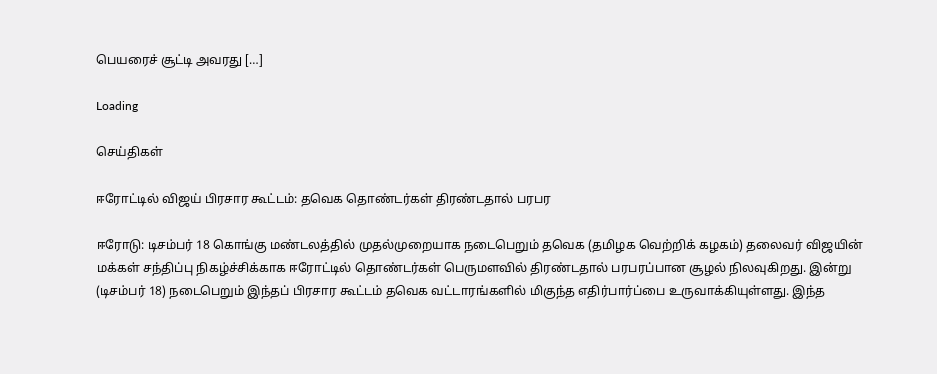பெயரைச் சூட்டி அவரது […]

Loading

செய்திகள்

ஈரோட்டில் விஜய் பிரசார கூட்டம்: தவெக தொண்டர்கள் திரண்டதால் பரபர

ஈரோடு: டிசம்பர் 18 கொங்கு மண்டலத்தில் முதல்முறையாக நடைபெறும் தவெக (தமிழக வெற்றிக் கழகம்) தலைவர் விஜயின் மக்கள் சந்திப்பு நிகழ்ச்சிக்காக ஈரோட்டில் தொண்டர்கள் பெருமளவில் திரண்டதால் பரபரப்பான சூழல் நிலவுகிறது. இன்று (டிசம்பர் 18) நடைபெறும் இந்தப் பிரசார கூட்டம் தவெக வட்டாரங்களில் மிகுந்த எதிர்பார்ப்பை உருவாக்கியுள்ளது. இந்த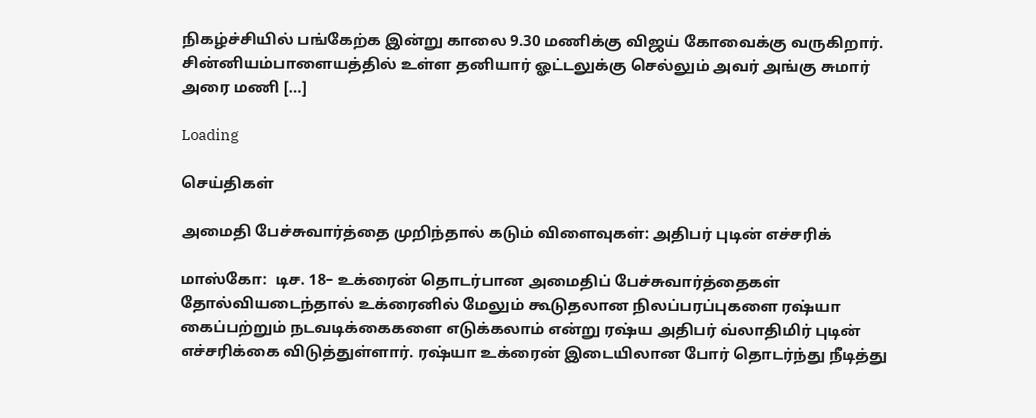நிகழ்ச்சியில் பங்கேற்க இன்று காலை 9.30 மணிக்கு விஜய் கோவைக்கு வருகிறார். சின்னியம்பாளையத்தில் உள்ள தனியார் ஓட்டலுக்கு செல்லும் அவர் அங்கு சுமார் அரை மணி […]

Loading

செய்திகள்

அமைதி பேச்சுவார்த்தை முறிந்தால் கடும் விளைவுகள்: அதிபர் புடின் எச்சரிக்

மாஸ்கோ:  டிச. 18– உக்ரைன் தொடர்பான அமைதிப் பேச்சுவார்த்தைகள் தோல்வியடைந்தால் உக்ரைனில் மேலும் கூடுதலான நிலப்பரப்புகளை ரஷ்யா கைப்பற்றும் நடவடிக்கைகளை எடுக்கலாம் என்று ரஷ்ய அதிபர் வ்லாதிமிர் புடின் எச்சரிக்கை விடுத்துள்ளார். ரஷ்யா உக்ரைன் இடையிலான போர் தொடர்ந்து நீடித்து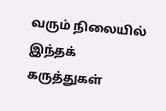வரும் நிலையில் இந்தக் கருத்துகள்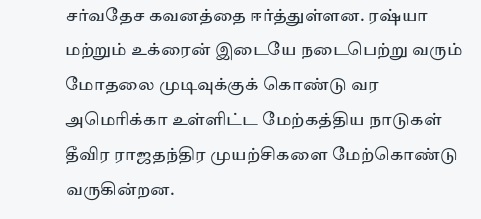சர்வதேச கவனத்தை ஈர்த்துள்ளன. ரஷ்யா மற்றும் உக்ரைன் இடையே நடைபெற்று வரும் மோதலை முடிவுக்குக் கொண்டு வர அமெரிக்கா உள்ளிட்ட மேற்கத்திய நாடுகள் தீவிர ராஜதந்திர முயற்சிகளை மேற்கொண்டு வருகின்றன.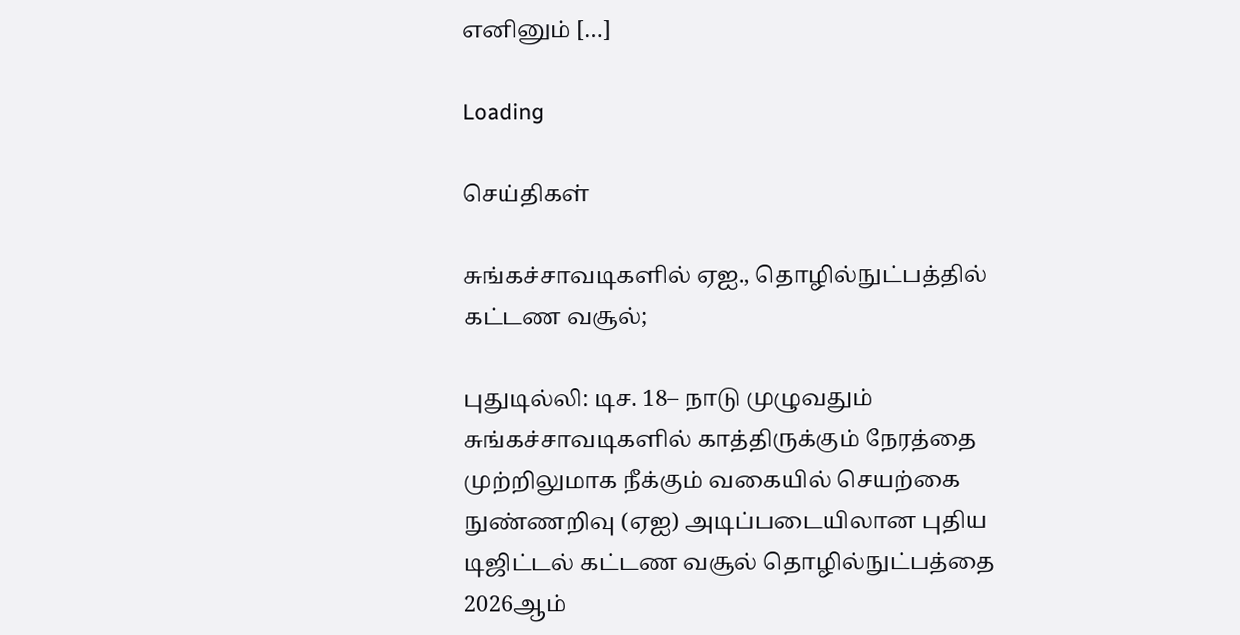எனினும் […]

Loading

செய்திகள்

சுங்கச்சாவடிகளில் ஏஐ., தொழில்நுட்பத்தில் கட்டண வசூல்;

புதுடில்லி: டிச. 18– நாடு முழுவதும் சுங்கச்சாவடிகளில் காத்திருக்கும் நேரத்தை முற்றிலுமாக நீக்கும் வகையில் செயற்கை நுண்ணறிவு (ஏஐ) அடிப்படையிலான புதிய டிஜிட்டல் கட்டண வசூல் தொழில்நுட்பத்தை 2026ஆம்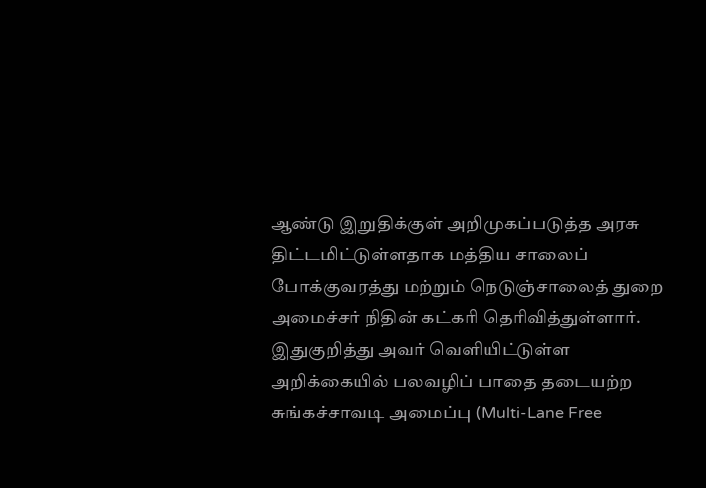ஆண்டு இறுதிக்குள் அறிமுகப்படுத்த அரசு திட்டமிட்டுள்ளதாக மத்திய சாலைப் போக்குவரத்து மற்றும் நெடுஞ்சாலைத் துறை அமைச்சர் நிதின் கட்கரி தெரிவித்துள்ளார். இதுகுறித்து அவர் வெளியிட்டுள்ள அறிக்கையில் பலவழிப் பாதை தடையற்ற சுங்கச்சாவடி அமைப்பு (Multi-Lane Free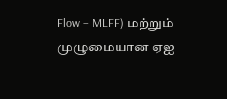Flow – MLFF) மற்றும் முழுமையான ஏஐ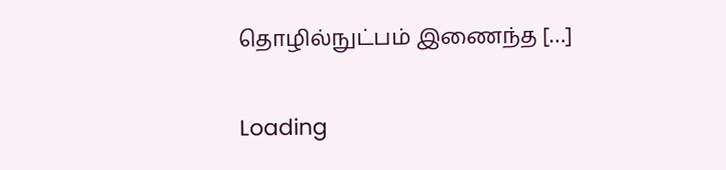தொழில்நுட்பம் இணைந்த […]

Loading